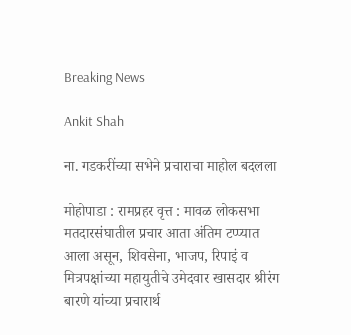Breaking News

Ankit Shah

ना. गडकरींच्या सभेने प्रचाराचा माहोल बदलला

मोहोपाडा : रामप्रहर वृत्त : मावळ लोकसभा मतदारसंघातील प्रचार आता अंतिम टप्प्यात आला असून, शिवसेना, भाजप, रिपाइं व मित्रपक्षांच्या महायुतीचे उमेदवार खासदार श्रीरंग बारणे यांच्या प्रचारार्थ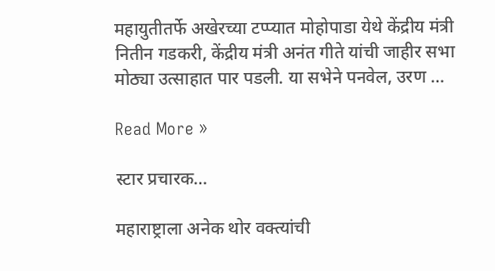महायुतीतर्फे अखेरच्या टप्प्यात मोहोपाडा येथे केंद्रीय मंत्री नितीन गडकरी, केंद्रीय मंत्री अनंत गीते यांची जाहीर सभा मोठ्या उत्साहात पार पडली. या सभेने पनवेल, उरण …

Read More »

स्टार प्रचारक…

महाराष्ट्राला अनेक थोर वक्त्यांची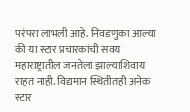परंपरा लाभली आहे. निवडणुका आल्या की या स्टार प्रचारकांची सवय महाराष्ट्रातील जनतेला झाल्याशिवाय राहत नाही. विद्यमान स्थितीतही अनेक स्टार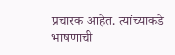प्रचारक आहेत. त्यांच्याकडे भाषणाची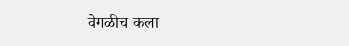वेगळीच कला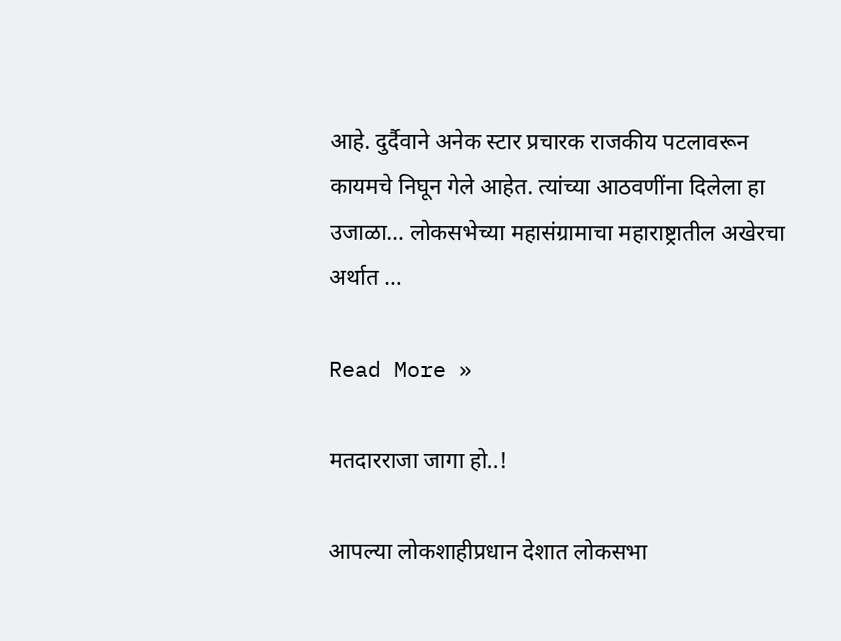आहे. दुर्दैवाने अनेक स्टार प्रचारक राजकीय पटलावरून कायमचे निघून गेले आहेत. त्यांच्या आठवणींना दिलेला हा उजाळा… लोकसभेच्या महासंग्रामाचा महाराष्ट्रातील अखेरचा अर्थात …

Read More »

मतदारराजा जागा हो..!

आपल्या लोकशाहीप्रधान देशात लोकसभा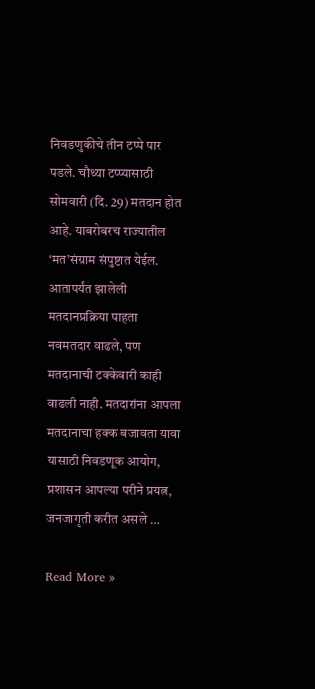निवडणुकीचे तीन टप्पे पार पडले. चौथ्या टप्प्यासाठी सोमवारी (दि. 29) मतदान होत आहे. याबरोबरच राज्यातील ‘मत’संग्राम संपुष्टात येईल. आतापर्यंत झालेली मतदानप्रक्रिया पाहता नवमतदार वाढले, पण मतदानाची टक्केवारी काही वाढली नाही. मतदारांना आपला मतदानाचा हक्क बजावता यावा यासाठी निवडणूक आयोग, प्रशासन आपल्या परीने प्रयत्न, जनजागृती करीत असले …

Read More »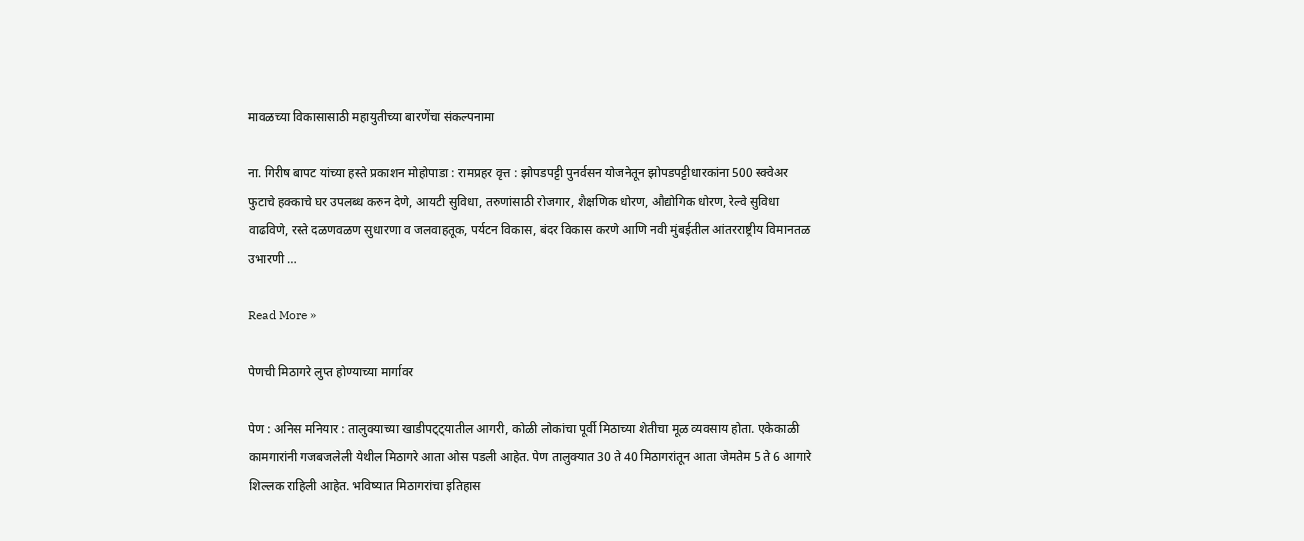मावळच्या विकासासाठी महायुतीच्या बारणेंचा संकल्पनामा

ना. गिरीष बापट यांच्या हस्ते प्रकाशन मोहोपाडा : रामप्रहर वृत्त : झोपडपट्टी पुनर्वसन योजनेतून झोपडपट्टीधारकांना 500 स्क्वेअर फुटाचे हक्काचे घर उपलब्ध करुन देणे, आयटी सुविधा, तरुणांसाठी रोजगार, शैक्षणिक धोरण, औद्योगिक धोरण, रेल्वे सुविधा वाढविणे, रस्ते दळणवळण सुधारणा व जलवाहतूक, पर्यटन विकास, बंदर विकास करणे आणि नवी मुंबईतील आंतरराष्ट्रीय विमानतळ उभारणी …

Read More »

पेणची मिठागरे लुप्त होण्याच्या मार्गावर

पेण : अनिस मनियार : तालुक्याच्या खाडीपट्ट्यातील आगरी, कोळी लोकांचा पूर्वी मिठाच्या शेतीचा मूळ व्यवसाय होता. एकेकाळी कामगारांनी गजबजलेली येथील मिठागरे आता ओस पडली आहेत. पेण तालुक्यात 30 ते 40 मिठागरांतून आता जेमतेम 5 ते 6 आगारे शिल्लक राहिली आहेत. भविष्यात मिठागरांचा इतिहास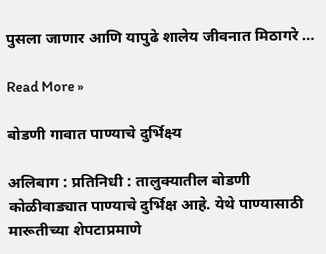पुसला जाणार आणि यापुढे शालेय जीवनात मिठागरे …

Read More »

बोडणी गावात पाण्याचे दुर्भिक्ष्य

अलिबाग : प्रतिनिधी : तालुक्यातील बोडणी कोळीवाड्यात पाण्याचे दुर्भिक्ष आहे. येथे पाण्यासाठी मारूतीच्या शेपटाप्रमाणे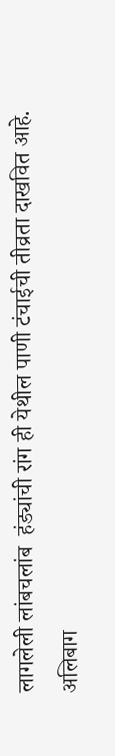लागलेली लांबचलांब  हंड्यांची रांग ही येथील पाणी टंचाईची तीव्रता दाखवित आहे.  अलिबाग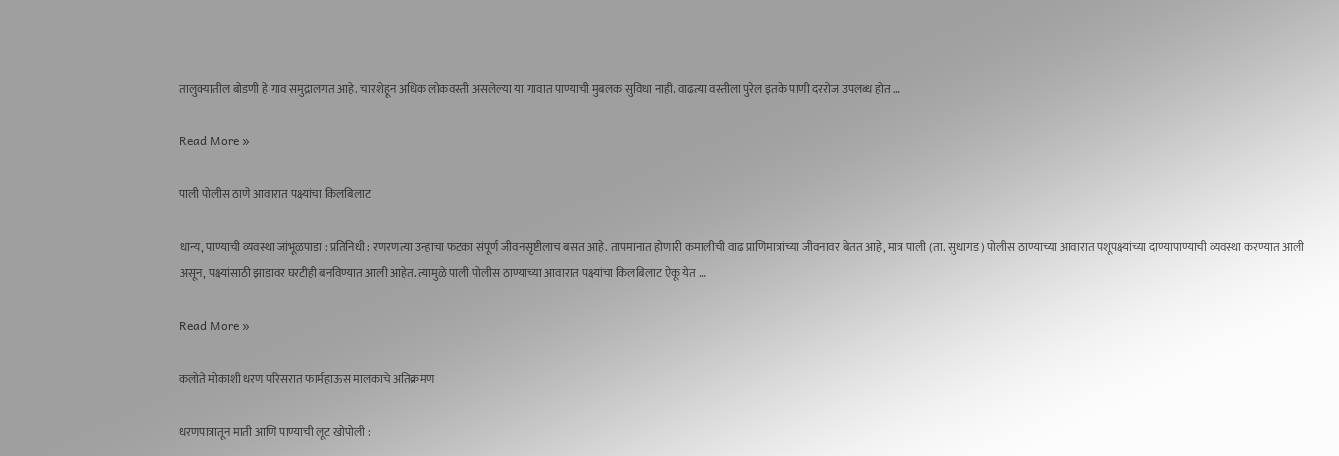तालुक्यातील बोडणी हे गाव समुद्रालगत आहे. चारशेहून अधिक लोकवस्ती असलेल्या या गावात पाण्याची मुबलक सुविधा नाही. वाढत्या वस्तीला पुरेल इतके पाणी दररोज उपलब्ध होत …

Read More »

पाली पोलीस ठाणे आवारात पक्ष्यांचा किलबिलाट

धान्य, पाण्याची व्यवस्था जांभूळपाडा : प्रतिनिधी : रणरणत्या उन्हाचा फटका संपूर्ण जीवनसृष्टीलाच बसत आहे. तापमानात होणारी कमालीची वाढ प्राणिमात्रांच्या जीवनावर बेतत आहे, मात्र पाली (ता. सुधागड) पोलीस ठाण्याच्या आवारात पशूपक्ष्यांच्या दाण्यापाण्याची व्यवस्था करण्यात आली असून, पक्ष्यांसाठी झाडावर घरटीही बनविण्यात आली आहेत. त्यामुळे पाली पोलीस ठाण्याच्या आवारात पक्ष्यांचा किलबिलाट ऐकू येत …

Read More »

कलोते मोकाशी धरण परिसरात फार्महाऊस मालकाचे अतिक्रमण

धरणपात्रातून माती आणि पाण्याची लूट खोपोली :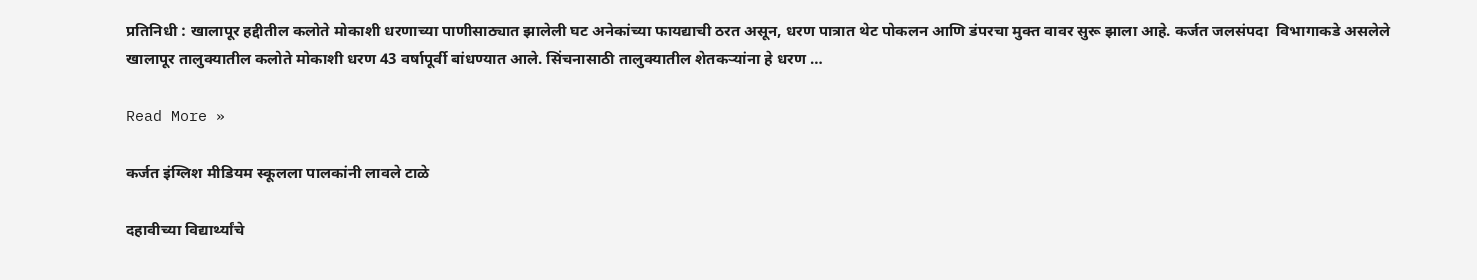प्रतिनिधी : खालापूर हद्दीतील कलोते मोकाशी धरणाच्या पाणीसाठ्यात झालेली घट अनेकांच्या फायद्याची ठरत असून, धरण पात्रात थेट पोकलन आणि डंपरचा मुक्त वावर सुरू झाला आहे. कर्जत जलसंपदा  विभागाकडे असलेले खालापूर तालुक्यातील कलोते मोकाशी धरण 43 वर्षापूर्वी बांधण्यात आले. सिंचनासाठी तालुक्यातील शेतकर्‍यांना हे धरण …

Read More »

कर्जत इंग्लिश मीडियम स्कूलला पालकांनी लावले टाळे

दहावीच्या विद्यार्थ्यांचे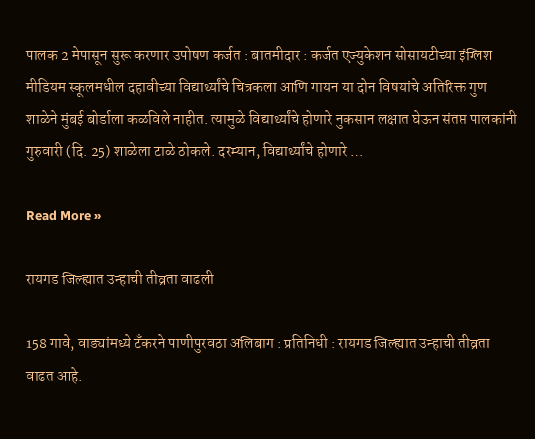पालक 2 मेपासून सुरू करणार उपोषण कर्जत : बातमीदार : कर्जत एज्युकेशन सोसायटीच्या इंग्लिश मीडियम स्कूलमधील दहावीच्या विद्यार्थ्यांचे चित्रकला आणि गायन या दोन विषयांचे अतिरिक्त गुण शाळेने मुंबई बोर्डाला कळविले नाहीत. त्यामुळे विद्यार्थ्यांचे होणारे नुकसान लक्षात घेऊन संतप्त पालकांनी गुरुवारी (दि. 25) शाळेला टाळे ठोकले. दरम्यान, विद्यार्थ्यांचे होणारे …

Read More »

रायगड जिल्ह्यात उन्हाची तीव्रता वाढली

158 गावे, वाड्यांमध्ये टँकरने पाणीपुरवठा अलिबाग : प्रतिनिधी : रायगड जिल्ह्यात उन्हाची तीव्रता वाढत आहे.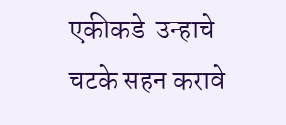एकीकडे  उन्हाचे चटके सहन करावे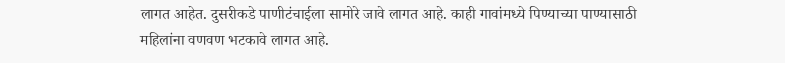लागत आहेत. दुसरीकडे पाणीटंचाईला सामोरे जावे लागत आहे. काही गावांमध्ये पिण्याच्या पाण्यासाठी महिलांना वणवण भटकावे लागत आहे.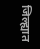जिल्ह्यात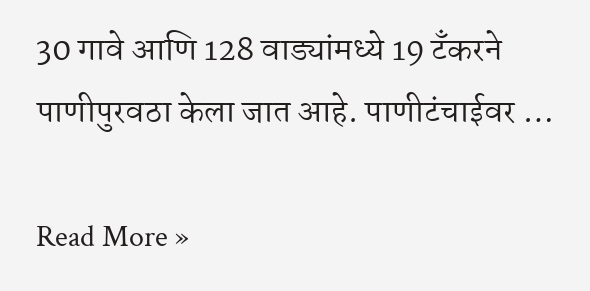30 गावे आणि 128 वाड्यांमध्ये 19 टँकरने पाणीपुरवठा केला जात आहे. पाणीटंचाईवर …

Read More »